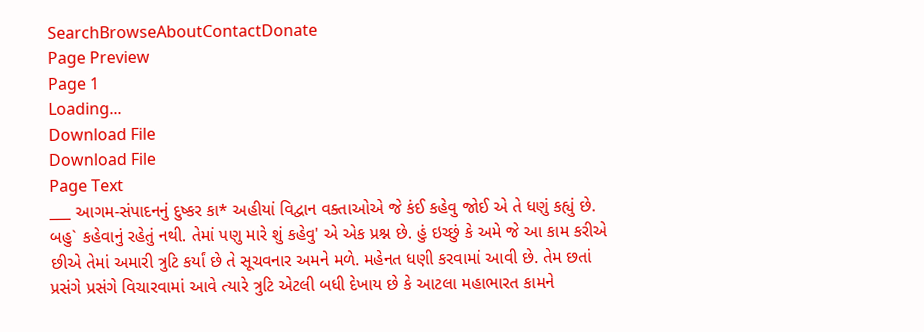SearchBrowseAboutContactDonate
Page Preview
Page 1
Loading...
Download File
Download File
Page Text
___ આગમ-સંપાદનનું દુષ્કર કા* અહીયાં વિદ્વાન વક્તાઓએ જે કંઈ કહેવુ જોઈ એ તે ધણું કહ્યું છે. બહુ` કહેવાનું રહેતું નથી. તેમાં પણુ મારે શું કહેવુ' એ એક પ્રશ્ન છે. હું ઇચ્છું કે અમે જે આ કામ કરીએ છીએ તેમાં અમારી ત્રુટિ કર્યાં છે તે સૂચવનાર અમને મળે. મહેનત ધણી કરવામાં આવી છે. તેમ છતાં પ્રસંગે પ્રસંગે વિચારવામાં આવે ત્યારે ત્રુટિ એટલી બધી દેખાય છે કે આટલા મહાભારત કામને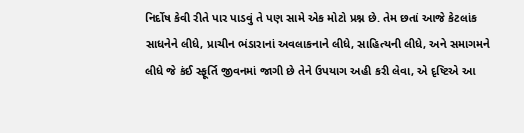નિર્દોષ કેવી રીતે પાર પાડવું તે પણ સામે એક મોટો પ્રશ્ન છે. તેમ છતાં આજે કેટલાંક સાધનેને લીધે, પ્રાચીન ભંડારાનાં અવલાકનાને લીધે, સાહિત્યની લીધે, અને સમાગમને લીધે જે કંઈ સ્ફૂર્તિ જીવનમાં જાગી છે તેને ઉપયાગ અહી કરી લેવા, એ દૃષ્ટિએ આ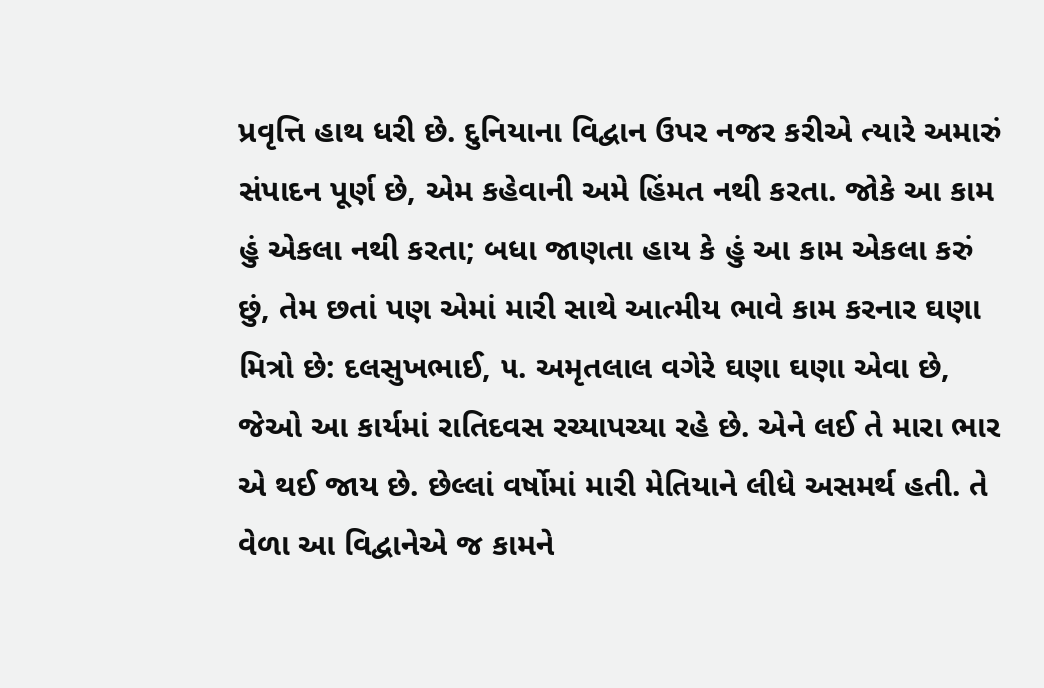પ્રવૃત્તિ હાથ ધરી છે. દુનિયાના વિદ્વાન ઉપર નજર કરીએ ત્યારે અમારું સંપાદન પૂર્ણ છે, એમ કહેવાની અમે હિંમત નથી કરતા. જોકે આ કામ હું એકલા નથી કરતા; બધા જાણતા હાય કે હું આ કામ એકલા કરું છું, તેમ છતાં પણ એમાં મારી સાથે આત્મીય ભાવે કામ કરનાર ઘણા મિત્રો છે: દલસુખભાઈ, ૫. અમૃતલાલ વગેરે ઘણા ઘણા એવા છે, જેઓ આ કાર્યમાં રાતિદવસ રચ્યાપચ્યા રહે છે. એને લઈ તે મારા ભાર એ થઈ જાય છે. છેલ્લાં વર્ષોમાં મારી મેતિયાને લીધે અસમર્થ હતી. તે વેળા આ વિદ્વાનેએ જ કામને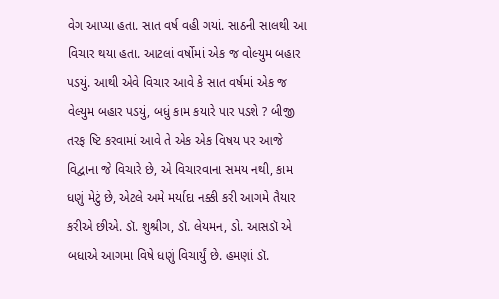વેગ આપ્યા હતા. સાત વર્ષ વહી ગયાં. સાઠની સાલથી આ વિચાર થયા હતા. આટલાં વર્ષોમાં એક જ વોલ્યુમ બહાર પડયું. આથી એવે વિચાર આવે કે સાત વર્ષમાં એક જ વેલ્યુમ બહાર પડયું, બધું કામ કયારે પાર પડશે ? બીજી તરફ ષ્ટિ કરવામાં આવે તે એક એક વિષય પર આજે વિદ્વાના જે વિચારે છે, એ વિચારવાના સમય નથી, કામ ધણું મેટું છે, એટલે અમે મર્યાદા નક્કી કરી આગમે તૈયાર કરીએ છીએ. ડૉ. શુશ્રીગ, ડૉ. લેયમન, ડો. આસડૉ એ બધાએ આગમા વિષે ધણું વિચાર્યું છે. હમણાં ડૉ.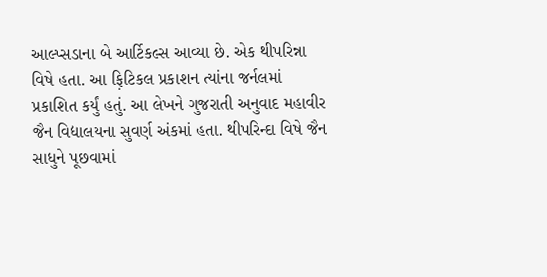આલ્પ્સડાના બે આર્ટિકલ્સ આવ્યા છે. એક થીપરિન્ના વિષે હતા. આ ફ઼િટિકલ પ્રકાશન ત્યાંના જર્નલમાં પ્રકાશિત કર્યું હતું. આ લેખને ગુજરાતી અનુવાદ મહાવીર જૈન વિદ્યાલયના સુવર્ણ અંકમાં હતા. થીપરિન્દા વિષે જૈન સાધુને પૂછવામાં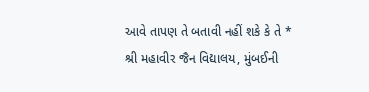આવે તાપણ તે બતાવી નહીં શકે કે તે * શ્રી મહાવીર જૈન વિદ્યાલય, મુંબઈની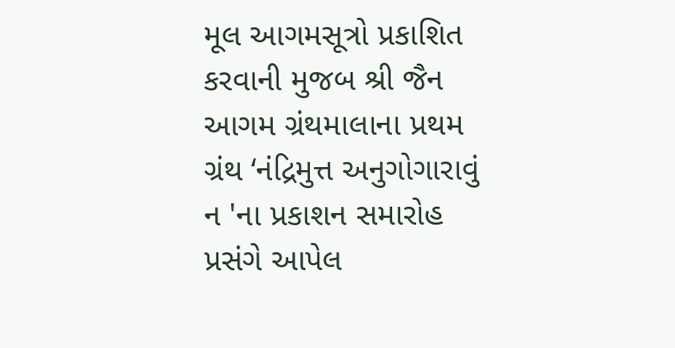મૂલ આગમસૂત્રો પ્રકાશિત કરવાની મુજબ શ્રી જૈન આગમ ગ્રંથમાલાના પ્રથમ ગ્રંથ ‘નંદ્રિમુત્ત અનુગોગારાવું ન 'ના પ્રકાશન સમારોહ પ્રસંગે આપેલ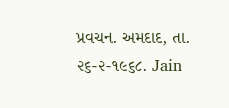પ્રવચન. અમદાદ, તા. ૨૬-૨-૧૯૬૮. Jain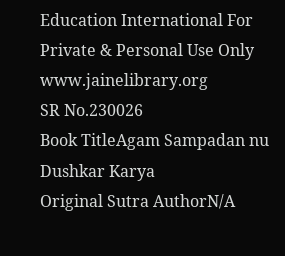Education International For Private & Personal Use Only www.jainelibrary.org
SR No.230026
Book TitleAgam Sampadan nu Dushkar Karya
Original Sutra AuthorN/A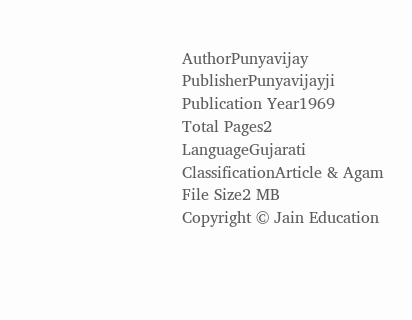AuthorPunyavijay
PublisherPunyavijayji
Publication Year1969
Total Pages2
LanguageGujarati
ClassificationArticle & Agam
File Size2 MB
Copyright © Jain Education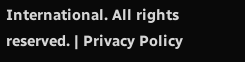International. All rights reserved. | Privacy Policy